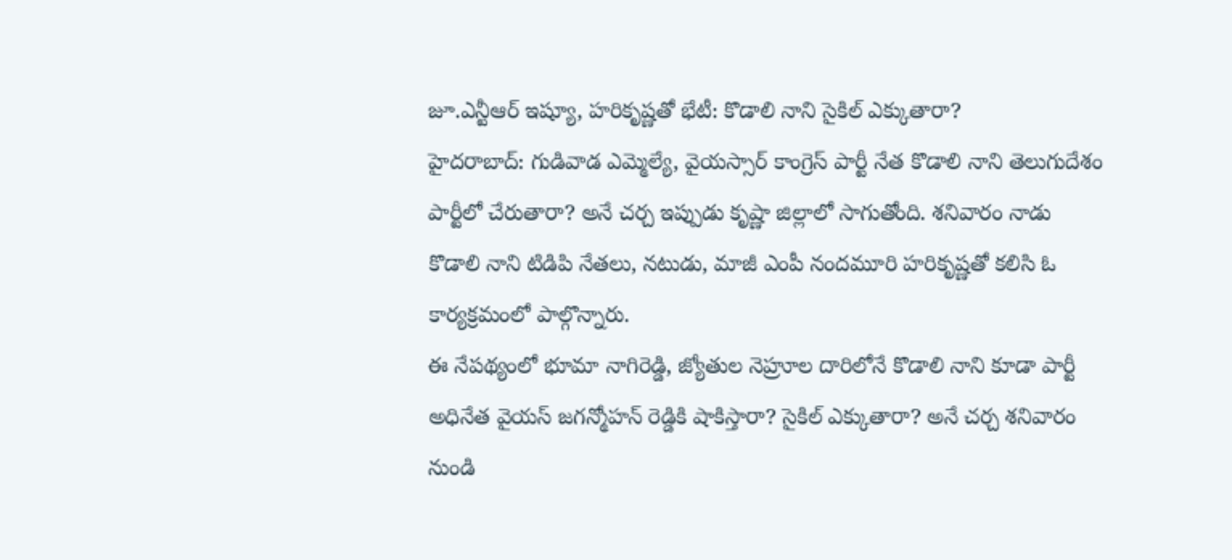జూ.ఎన్టీఆర్ ఇష్యూ, హరికృష్ణతో భేటీ: కొడాలి నాని సైకిల్ ఎక్కుతారా?
హైదరాబాద్: గుడివాడ ఎమ్మెల్యే, వైయస్సార్ కాంగ్రెస్ పార్టీ నేత కొడాలి నాని తెలుగుదేశం పార్టీలో చేరుతారా? అనే చర్చ ఇప్పుడు కృష్ణా జిల్లాలో సాగుతోంది. శనివారం నాడు కొడాలి నాని టిడిపి నేతలు, నటుడు, మాజీ ఎంపీ నందమూరి హరికృష్ణతో కలిసి ఓ కార్యక్రమంలో పాల్గొన్నారు.
ఈ నేపథ్యంలో భూమా నాగిరెడ్డి, జ్యోతుల నెహ్రూల దారిలోనే కొడాలి నాని కూడా పార్టీ అధినేత వైయస్ జగన్మోహన్ రెడ్డికి షాకిస్తారా? సైకిల్ ఎక్కుతారా? అనే చర్చ శనివారం నుండి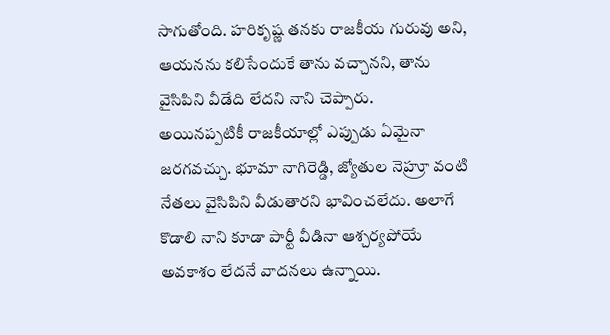సాగుతోంది. హరికృష్ణ తనకు రాజకీయ గురువు అని, ఆయనను కలిసేందుకే తాను వచ్చానని, తాను వైసిపిని వీడేది లేదని నాని చెప్పారు.
అయినప్పటికీ రాజకీయాల్లో ఎప్పుడు ఏమైనా జరగవచ్చు. భూమా నాగిరెడ్డి, జ్యోతుల నెహ్రూ వంటి నేతలు వైసిపిని వీడుతారని భావించలేదు. అలాగే కొడాలి నాని కూడా పార్టీ వీడినా ఆశ్చర్యపోయే అవకాశం లేదనే వాదనలు ఉన్నాయి.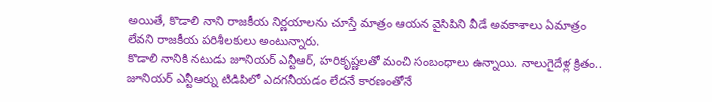అయితే, కొడాలి నాని రాజకీయ నిర్ణయాలను చూస్తే మాత్రం ఆయన వైసిపిని వీడే అవకాశాలు ఏమాత్రం లేవని రాజకీయ పరిశీలకులు అంటున్నారు.
కొడాలి నానికి నటుడు జూనియర్ ఎన్టీఆర్, హరికృష్ణలతో మంచి సంబంధాలు ఉన్నాయి. నాలుగైదేళ్ల క్రితం.. జూనియర్ ఎన్టీఆర్ను టిడిపిలో ఎదగనీయడం లేదనే కారణంతోనే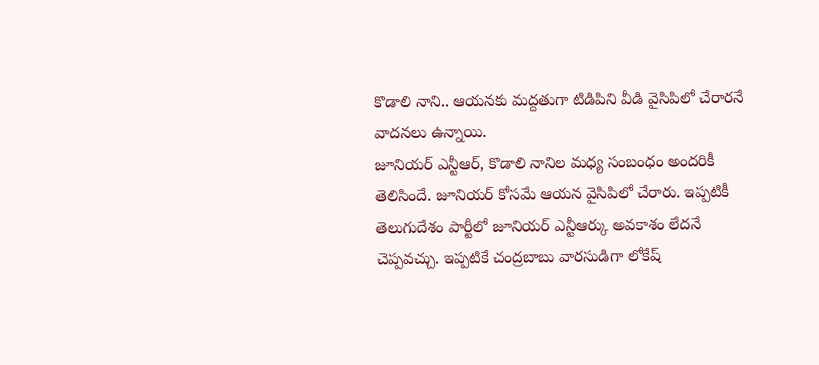కొడాలి నాని.. ఆయనకు మద్దతుగా టిడిపిని వీడి వైసిపిలో చేరారనే వాదనలు ఉన్నాయి.
జూనియర్ ఎన్టీఆర్, కొడాలి నానిల మధ్య సంబంధం అందరికీ తెలిసిందే. జూనియర్ కోసమే ఆయన వైసిపిలో చేరారు. ఇప్పటికీ తెలుగుదేశం పార్టీలో జూనియర్ ఎన్టీఆర్కు అవకాశం లేదనే చెప్పవచ్చు. ఇప్పటికే చంద్రబాబు వారసుడిగా లోకేష్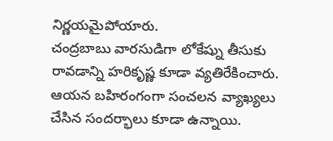నిర్ణయమైపోయారు.
చంద్రబాబు వారసుడిగా లోకేష్ను తీసుకు రావడాన్ని హరికృష్ణ కూడా వ్యతిరేకించారు. ఆయన బహిరంగంగా సంచలన వ్యాఖ్యలు చేసిన సందర్భాలు కూడా ఉన్నాయి.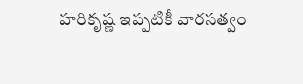హరికృష్ణ ఇప్పటికీ వారసత్వం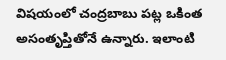విషయంలో చంద్రబాబు పట్ల ఒకింత అసంతృప్తితోనే ఉన్నారు. ఇలాంటి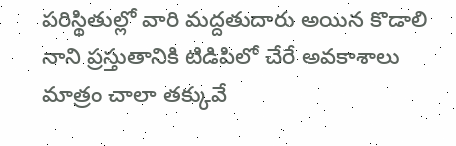పరిస్థితుల్లో వారి మద్దతుదారు అయిన కొడాలి నాని ప్రస్తుతానికి టిడిపిలో చేరే అవకాశాలు మాత్రం చాలా తక్కువే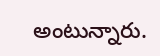అంటున్నారు.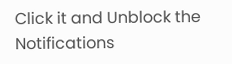Click it and Unblock the Notifications